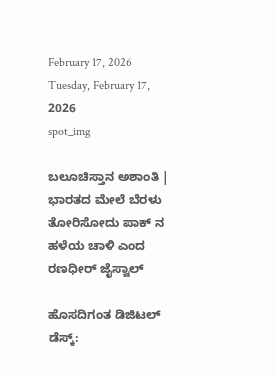February 17, 2026
Tuesday, February 17, 2026
spot_img

ಬಲೂಚಿಸ್ತಾನ ಅಶಾಂತಿ | ಭಾರತದ ಮೇಲೆ ಬೆರಳು ತೋರಿಸೋದು ಪಾಕ್ ನ ಹಳೆಯ ಚಾಳಿ ಎಂದ ರಣಧೀರ್ ಜೈಸ್ವಾಲ್

ಹೊಸದಿಗಂತ ಡಿಜಿಟಲ್ ಡೆಸ್ಕ್: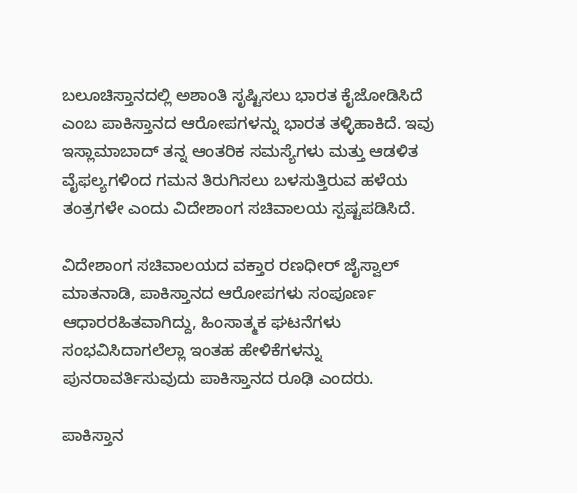ಬಲೂಚಿಸ್ತಾನದಲ್ಲಿ ಅಶಾಂತಿ ಸೃಷ್ಟಿಸಲು ಭಾರತ ಕೈಜೋಡಿಸಿದೆ ಎಂಬ ಪಾಕಿಸ್ತಾನದ ಆರೋಪಗಳನ್ನು ಭಾರತ ತಳ್ಳಿಹಾಕಿದೆ. ಇವು ಇಸ್ಲಾಮಾಬಾದ್ ತನ್ನ ಆಂತರಿಕ ಸಮಸ್ಯೆಗಳು ಮತ್ತು ಆಡಳಿತ ವೈಫಲ್ಯಗಳಿಂದ ಗಮನ ತಿರುಗಿಸಲು ಬಳಸುತ್ತಿರುವ ಹಳೆಯ ತಂತ್ರಗಳೇ ಎಂದು ವಿದೇಶಾಂಗ ಸಚಿವಾಲಯ ಸ್ಪಷ್ಟಪಡಿಸಿದೆ.

ವಿದೇಶಾಂಗ ಸಚಿವಾಲಯದ ವಕ್ತಾರ ರಣಧೀರ್ ಜೈಸ್ವಾಲ್ ಮಾತನಾಡಿ, ಪಾಕಿಸ್ತಾನದ ಆರೋಪಗಳು ಸಂಪೂರ್ಣ ಆಧಾರರಹಿತವಾಗಿದ್ದು, ಹಿಂಸಾತ್ಮಕ ಘಟನೆಗಳು ಸಂಭವಿಸಿದಾಗಲೆಲ್ಲಾ ಇಂತಹ ಹೇಳಿಕೆಗಳನ್ನು ಪುನರಾವರ್ತಿಸುವುದು ಪಾಕಿಸ್ತಾನದ ರೂಢಿ ಎಂದರು.

ಪಾಕಿಸ್ತಾನ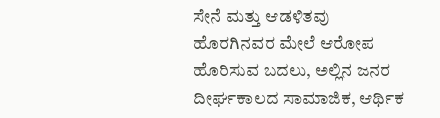ಸೇನೆ ಮತ್ತು ಆಡಳಿತವು ಹೊರಗಿನವರ ಮೇಲೆ ಆರೋಪ ಹೊರಿಸುವ ಬದಲು, ಅಲ್ಲಿನ ಜನರ ದೀರ್ಘಕಾಲದ ಸಾಮಾಜಿಕ, ಆರ್ಥಿಕ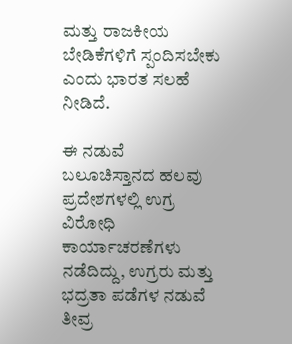ಮತ್ತು ರಾಜಕೀಯ ಬೇಡಿಕೆಗಳಿಗೆ ಸ್ಪಂದಿಸಬೇಕು ಎಂದು ಭಾರತ ಸಲಹೆ ನೀಡಿದೆ.

ಈ ನಡುವೆ ಬಲೂಚಿಸ್ತಾನದ ಹಲವು ಪ್ರದೇಶಗಳಲ್ಲಿ ಉಗ್ರ ವಿರೋಧಿ ಕಾರ್ಯಾಚರಣೆಗಳು ನಡೆದಿದ್ದು, ಉಗ್ರರು ಮತ್ತು ಭದ್ರತಾ ಪಡೆಗಳ ನಡುವೆ ತೀವ್ರ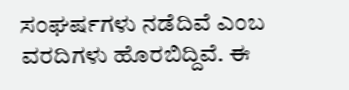ಸಂಘರ್ಷಗಳು ನಡೆದಿವೆ ಎಂಬ ವರದಿಗಳು ಹೊರಬಿದ್ದಿವೆ. ಈ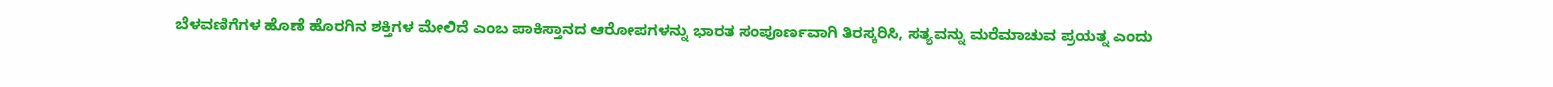ಬೆಳವಣಿಗೆಗಳ ಹೊಣೆ ಹೊರಗಿನ ಶಕ್ತಿಗಳ ಮೇಲಿದೆ ಎಂಬ ಪಾಕಿಸ್ತಾನದ ಆರೋಪಗಳನ್ನು ಭಾರತ ಸಂಪೂರ್ಣವಾಗಿ ತಿರಸ್ಕರಿಸಿ, ಸತ್ಯವನ್ನು ಮರೆಮಾಚುವ ಪ್ರಯತ್ನ ಎಂದು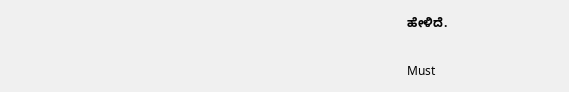ಹೇಳಿದೆ.

Must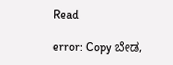Read

error: Copy ಬೇಡ,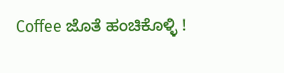Coffee ಜೊತೆ ಹಂಚಿಕೊಳ್ಳಿ !